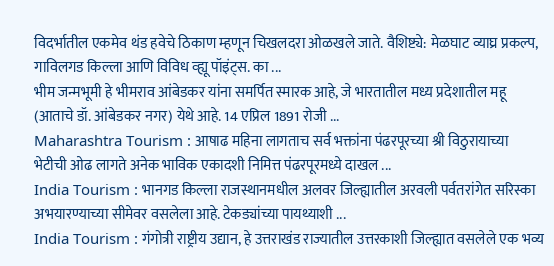विदर्भातील एकमेव थंड हवेचे ठिकाण म्हणून चिखलदरा ओळखले जाते. वैशिष्ट्ये: मेळघाट व्याघ्र प्रकल्प, गाविलगड किल्ला आणि विविध व्ह्यू पॉइंट्स. का ...
भीम जन्मभूमी हे भीमराव आंबेडकर यांना समर्पित स्मारक आहे, जे भारतातील मध्य प्रदेशातील महू (आताचे डॉ. आंबेडकर नगर) येथे आहे. 14 एप्रिल 1891 रोजी ...
Maharashtra Tourism : आषाढ महिना लागताच सर्व भक्तांना पंढरपूरच्या श्री विठुरायाच्या भेटीची ओढ लागते अनेक भाविक एकादशी निमित्त पंढरपूरमध्ये दाखल ...
India Tourism : भानगड किल्ला राजस्थानमधील अलवर जिल्ह्यातील अरवली पर्वतरांगेत सरिस्का अभयारण्याच्या सीमेवर वसलेला आहे. टेकड्यांच्या पायथ्याशी ...
India Tourism : गंगोत्री राष्ट्रीय उद्यान, हे उत्तराखंड राज्यातील उत्तरकाशी जिल्ह्यात वसलेले एक भव्य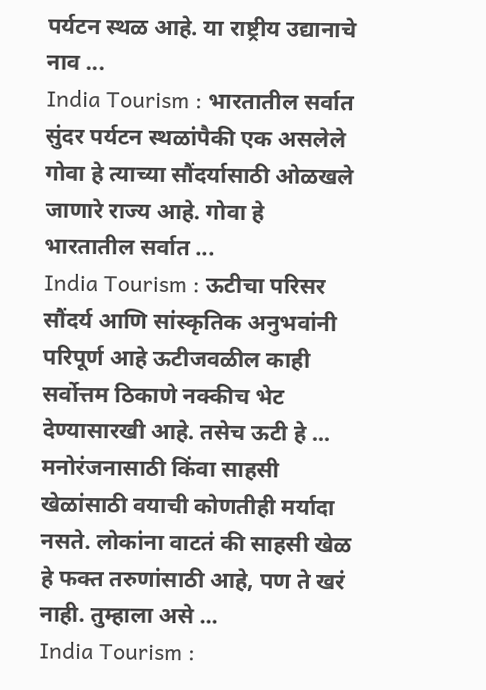पर्यटन स्थळ आहे. या राष्ट्रीय उद्यानाचे नाव ...
India Tourism : भारतातील सर्वात सुंदर पर्यटन स्थळांपैकी एक असलेले गोवा हे त्याच्या सौंदर्यासाठी ओळखले जाणारे राज्य आहे. गोवा हे भारतातील सर्वात ...
India Tourism : ऊटीचा परिसर सौंदर्य आणि सांस्कृतिक अनुभवांनी परिपूर्ण आहे ऊटीजवळील काही सर्वोत्तम ठिकाणे नक्कीच भेट देण्यासारखी आहे. तसेच ऊटी हे ...
मनोरंजनासाठी किंवा साहसी खेळांसाठी वयाची कोणतीही मर्यादा नसते. लोकांना वाटतं की साहसी खेळ हे फक्त तरुणांसाठी आहे, पण ते खरं नाही. तुम्हाला असे ...
India Tourism :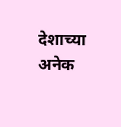देशाच्या अनेक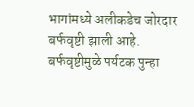भागांमध्ये अलीकडेच जोरदार बर्फवृष्टी झाली आहे. बर्फवृष्टीमुळे पर्यटक पुन्हा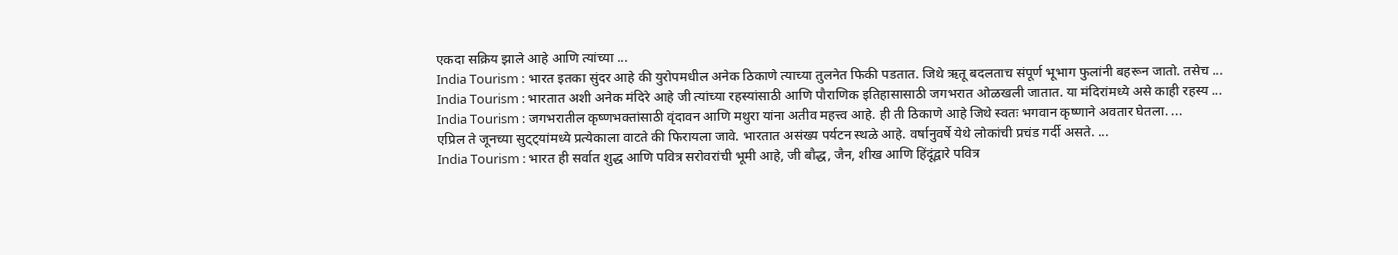एकदा सक्रिय झाले आहे आणि त्यांच्या ...
India Tourism : भारत इतका सुंदर आहे की युरोपमधील अनेक ठिकाणे त्याच्या तुलनेत फिकी पडतात. जिथे ऋतू बदलताच संपूर्ण भूभाग फुलांनी बहरून जातो. तसेच ...
India Tourism : भारतात अशी अनेक मंदिरे आहे जी त्यांच्या रहस्यांसाठी आणि पौराणिक इतिहासासाठी जगभरात ओळखली जातात. या मंदिरांमध्ये असे काही रहस्य ...
India Tourism : जगभरातील कृष्णभक्तांसाठी वृंदावन आणि मथुरा यांना अतीव महत्त्व आहे. ही ती ठिकाणे आहे जिथे स्वतः भगवान कृष्णाने अवतार घेतला. ...
एप्रिल ते जूनच्या सुट्ट्यांमध्ये प्रत्येकाला वाटते की फिरायला जावे. भारतात असंख्य पर्यटन स्थळे आहे. वर्षानुवर्षे येथे लोकांची प्रचंड गर्दी असते. ...
India Tourism : भारत ही सर्वात शुद्ध आणि पवित्र सरोवरांची भूमी आहे, जी बौद्ध, जैन, शीख आणि हिंदूंद्वारे पवित्र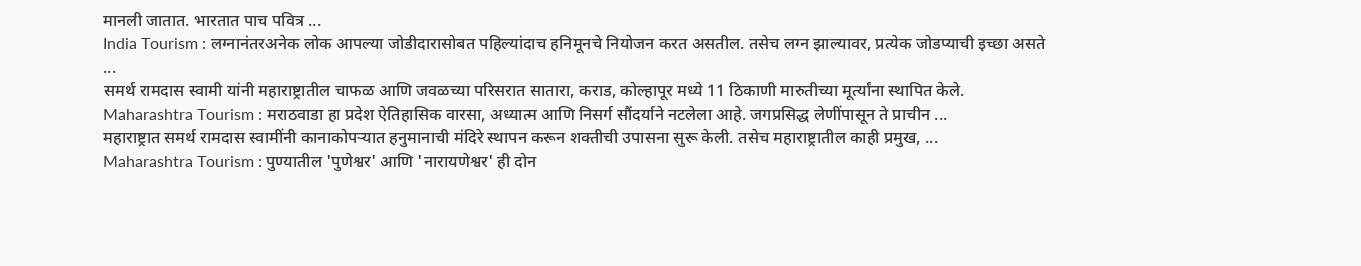मानली जातात. भारतात पाच पवित्र ...
India Tourism : लग्नानंतरअनेक लोक आपल्या जोडीदारासोबत पहिल्यांदाच हनिमूनचे नियोजन करत असतील. तसेच लग्न झाल्यावर, प्रत्येक जोडप्याची इच्छा असते ...
समर्थ रामदास स्वामी यांनी महाराष्ट्रातील चाफळ आणि जवळच्या परिसरात सातारा, कराड, कोल्हापूर मध्ये 11 ठिकाणी मारुतीच्या मूर्त्यांना स्थापित केले.
Maharashtra Tourism : मराठवाडा हा प्रदेश ऐतिहासिक वारसा, अध्यात्म आणि निसर्ग सौंदर्याने नटलेला आहे. जगप्रसिद्ध लेणींपासून ते प्राचीन ...
महाराष्ट्रात समर्थ रामदास स्वामींनी कानाकोपऱ्यात हनुमानाची मंदिरे स्थापन करून शक्तीची उपासना सुरू केली. तसेच महाराष्ट्रातील काही प्रमुख, ...
Maharashtra Tourism : पुण्यातील 'पुणेश्वर' आणि 'नारायणेश्वर' ही दोन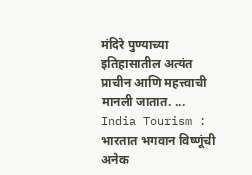मंदिरे पुण्याच्या इतिहासातील अत्यंत प्राचीन आणि महत्त्वाची मानली जातात. ...
India Tourism : भारतात भगवान विष्णूंची अनेक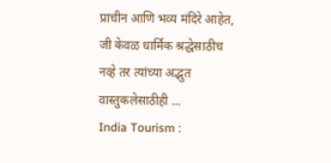प्राचीन आणि भव्य मंदिरे आहेत, जी केवळ धार्मिक श्रद्धेसाठीच नव्हे तर त्यांच्या अद्भुत वास्तुकलेसाठीही ...
India Tourism :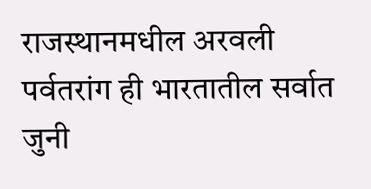राजस्थानमधील अरवली पर्वतरांग ही भारतातील सर्वात जुनी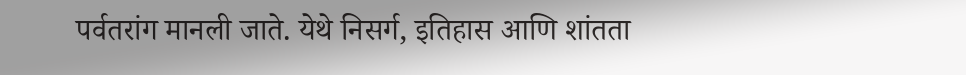पर्वतरांग मानली जाते. येथे निसर्ग, इतिहास आणि शांतता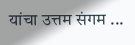यांचा उत्तम संगम ...